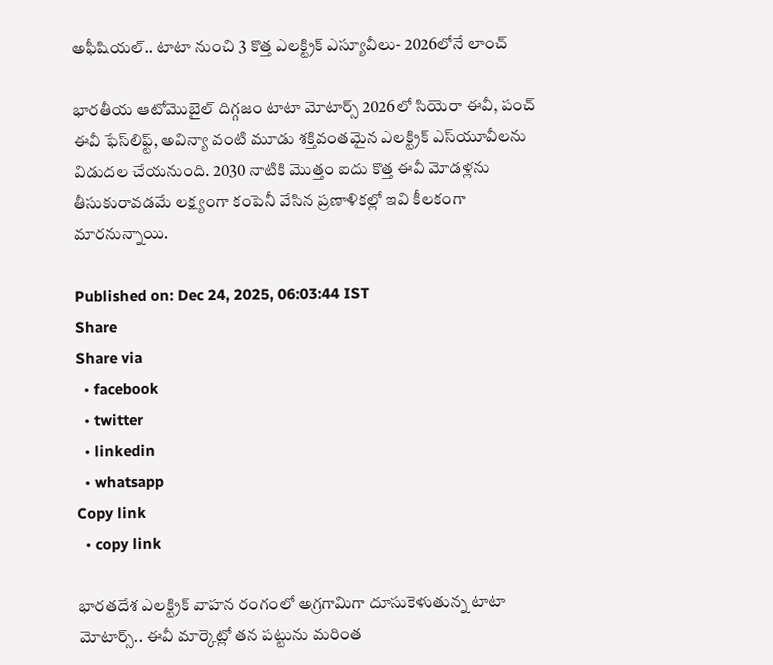అఫీషియల్.. టాటా నుంచి 3 కొత్త ఎలక్ట్రిక్ ఎస్యూవీలు- 2026లోనే లాంచ్

భారతీయ ఆటోమొబైల్ దిగ్గజం టాటా మోటార్స్ 2026లో సియెరా ఈవీ, పంచ్ ఈవీ ఫేస్‌లిఫ్ట్, అవిన్యా వంటి మూడు శక్తివంతమైన ఎలక్ట్రిక్ ఎస్‌యూవీలను విడుదల చేయనుంది. 2030 నాటికి మొత్తం ఐదు కొత్త ఈవీ మోడళ్లను తీసుకురావడమే లక్ష్యంగా కంపెనీ వేసిన ప్రణాళికల్లో ఇవి కీలకంగా మారనున్నాయి.

Published on: Dec 24, 2025, 06:03:44 IST
Share
Share via
  • facebook
  • twitter
  • linkedin
  • whatsapp
Copy link
  • copy link

భారతదేశ ఎలక్ట్రిక్ వాహన రంగంలో అగ్రగామిగా దూసుకెళుతున్న టాటా మోటార్స్.. ఈవీ మార్కెట్లో తన పట్టును మరింత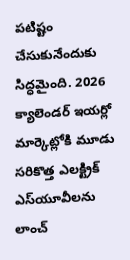పటిష్టం చేసుకునేందుకు సిద్ధమైంది. 2026 క్యాలెండర్ ఇయర్లో మార్కెట్లోకి మూడు సరికొత్త ఎలక్ట్రిక్ ఎస్‌యూవీలను లాంచ్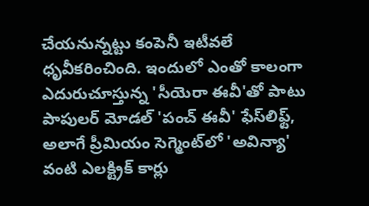చేయనున్నట్టు కంపెనీ ఇటీవలే ధృవీకరించింది. ఇందులో ఎంతో కాలంగా ఎదురుచూస్తున్న 'సీయెరా ఈవీ'తో పాటు పాపులర్ మోడల్ 'పంచ్ ఈవీ' ఫేస్‌లిఫ్ట్, అలాగే ప్రీమియం సెగ్మెంట్‌లో 'అవిన్యా' వంటి ఎలక్ట్రిక్ కార్లు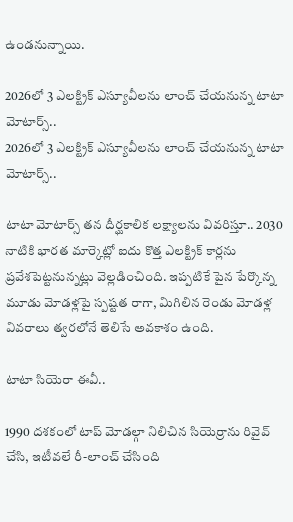ఉండనున్నాయి.

2026లో 3 ఎలక్ట్రిక్ ఎస్యూవీలను లాంచ్ చేయనున్న టాటా మోటార్స్..
2026లో 3 ఎలక్ట్రిక్ ఎస్యూవీలను లాంచ్ చేయనున్న టాటా మోటార్స్..

టాటా మోటార్స్ తన దీర్ఘకాలిక లక్ష్యాలను వివరిస్తూ.. 2030 నాటికి భారత మార్కెట్లో ఐదు కొత్త ఎలక్ట్రిక్ కార్లను ప్రవేశపెట్టనున్నట్లు వెల్లడించింది. ఇప్పటికే పైన పేర్కొన్న మూడు మోడళ్లపై స్పష్టత రాగా, మిగిలిన రెండు మోడళ్ల వివరాలు త్వరలోనే తెలిసే అవకాశం ఉంది.

టాటా సియెరా ఈవీ..

1990 దశకంలో టాప్ మోడల్గా నిలిచిన సియెర్రాను రివైవ్ చేసి, ఇటీవలే రీ-లాంచ్ చేసింది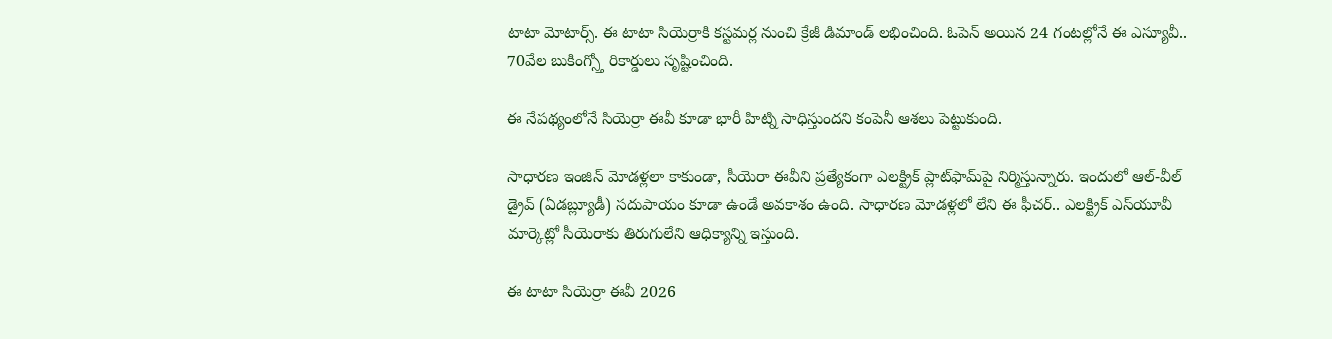టాటా మోటార్స్. ఈ టాటా సియెర్రాకి కస్టమర్ల నుంచి క్రేజీ డిమాండ్ లభించింది. ఓపెన్ అయిన 24 గంటల్లోనే ఈ ఎస్యూవీ.. 70వేల బుకింగ్స్తో రికార్డులు సృష్టించింది.

ఈ నేపథ్యంలోనే సియెర్రా ఈవీ కూడా భారీ హిట్ని సాధిస్తుందని కంపెనీ ఆశలు పెట్టుకుంది.

సాధారణ ఇంజిన్ మోడళ్లలా కాకుండా, సీయెరా ఈవీని ప్రత్యేకంగా ఎలక్ట్రిక్ ప్లాట్‌ఫామ్‌పై నిర్మిస్తున్నారు. ఇందులో ఆల్-వీల్ డ్రైవ్ (ఏడబ్ల్యూడీ) సదుపాయం కూడా ఉండే అవకాశం ఉంది. సాధారణ మోడళ్లలో లేని ఈ ఫీచర్.. ఎలక్ట్రిక్ ఎస్‌యూవీ మార్కెట్లో సీయెరాకు తిరుగులేని ఆధిక్యాన్ని ఇస్తుంది.

ఈ టాటా సియెర్రా ఈవీ 2026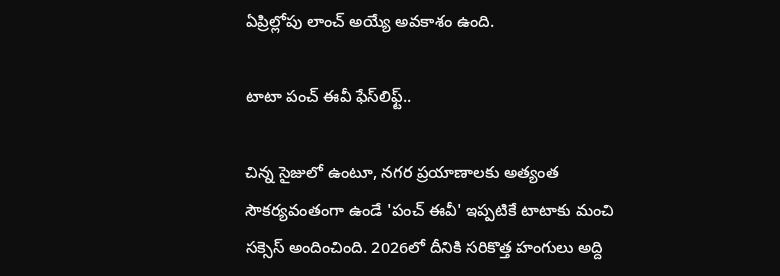ఏప్రిల్లోపు లాంచ్ అయ్యే అవకాశం ఉంది.

టాటా పంచ్ ఈవీ ఫేస్‌లిఫ్ట్..

చిన్న సైజులో ఉంటూ, నగర ప్రయాణాలకు అత్యంత సౌకర్యవంతంగా ఉండే 'పంచ్ ఈవీ' ఇప్పటికే టాటాకు మంచి సక్సెస్ అందించింది. 2026లో దీనికి సరికొత్త హంగులు అద్ది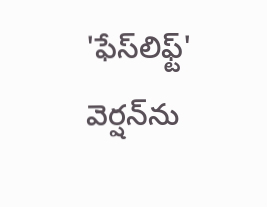'ఫేస్‌లిఫ్ట్' వెర్షన్‌ను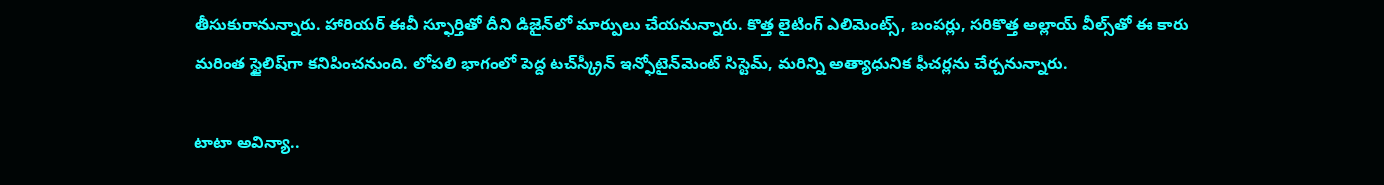తీసుకురానున్నారు. హారియర్ ఈవీ స్ఫూర్తితో దీని డిజైన్‌లో మార్పులు చేయనున్నారు. కొత్త లైటింగ్ ఎలిమెంట్స్, బంపర్లు, సరికొత్త అల్లాయ్ వీల్స్‌తో ఈ కారు మరింత స్టైలిష్‌గా కనిపించనుంది. లోపలి భాగంలో పెద్ద టచ్‌స్క్రీన్ ఇన్ఫోటైన్‌మెంట్ సిస్టెమ్, మరిన్ని అత్యాధునిక ఫీచర్లను చేర్చనున్నారు.

టాటా అవిన్యా..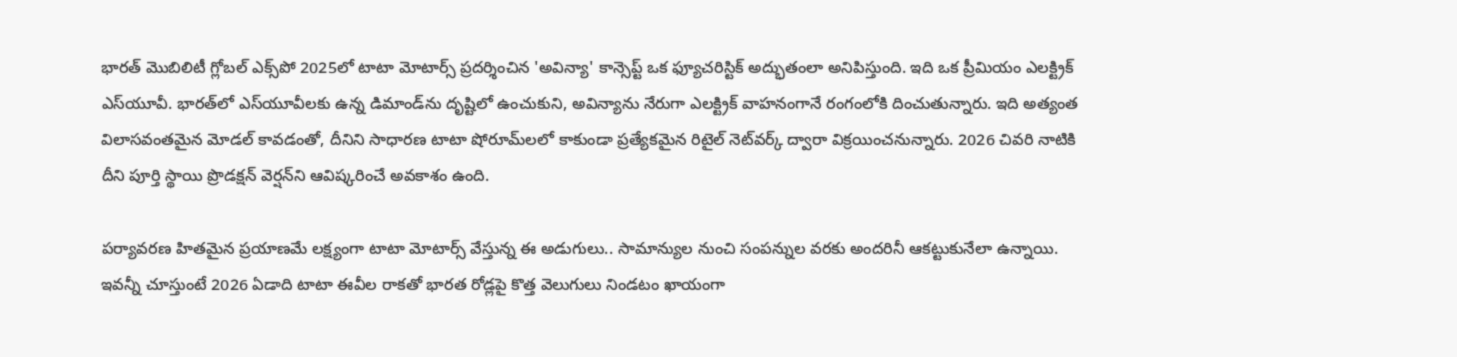భారత్ మొబిలిటీ గ్లోబల్ ఎక్స్‌పో 2025లో టాటా మోటార్స్ ప్రదర్శించిన 'అవిన్యా' కాన్సెప్ట్ ఒక ఫ్యూచరిస్టిక్ అద్భుతంలా అనిపిస్తుంది. ఇది ఒక ప్రీమియం ఎలక్ట్రిక్ ఎస్‌యూవీ. భారత్‌లో ఎస్‌యూవీలకు ఉన్న డిమాండ్‌ను దృష్టిలో ఉంచుకుని, అవిన్యాను నేరుగా ఎలక్ట్రిక్ వాహనంగానే రంగంలోకి దించుతున్నారు. ఇది అత్యంత విలాసవంతమైన మోడల్ కావడంతో, దీనిని సాధారణ టాటా షోరూమ్‌లలో కాకుండా ప్రత్యేకమైన రిటైల్ నెట్‌వర్క్ ద్వారా విక్రయించనున్నారు. 2026 చివరి నాటికి దీని పూర్తి స్థాయి ప్రొడక్షన్ వెర్షన్‌ని ఆవిష్కరించే అవకాశం ఉంది.

పర్యావరణ హితమైన ప్రయాణమే లక్ష్యంగా టాటా మోటార్స్ వేస్తున్న ఈ అడుగులు.. సామాన్యుల నుంచి సంపన్నుల వరకు అందరినీ ఆకట్టుకునేలా ఉన్నాయి. ఇవన్నీ చూస్తుంటే 2026 ఏడాది టాటా ఈవీల రాకతో భారత రోడ్లపై కొత్త వెలుగులు నిండటం ఖాయంగా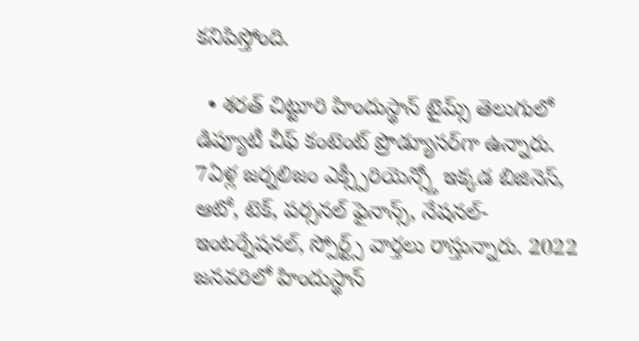కనిపిస్తోంది.

  • శరత్ చిట్టూరి హిందుస్థాన్ టైమ్స్ తెలుగులో డిప్యూటీ చీఫ్ కంటెంట్ ప్రొడ్యూసర్‌గా ఉన్నారు. 7ఏళ్ల జర్నలిజం ఎక్స్పీరియెన్స్తో ఇక్కడ బిజినెస్, ఆటో, టెక్, పర్సనల్ ఫైనాన్స్, నేషనల్- ఇంటర్నేషనల్, స్పోర్ట్స్ వార్తలు రాస్తున్నారు. 2022 జనవరిలో హిందుస్థాన్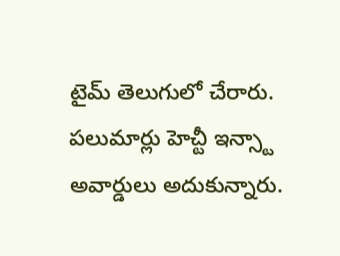టైమ్ తెలుగులో చేరారు. పలుమార్లు హెచ్టీ ఇన్స్టా అవార్డులు అదుకున్నారు.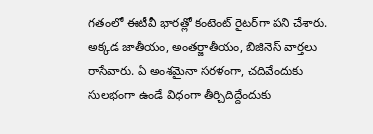గతంలో ఈటీవీ భారత్లో కంటెంట్ రైటర్‌గా పని చేశారు. అక్కడ జాతీయం, అంతర్జాతీయం, బిజినెస్ వార్తలు రాసేవారు. ఏ అంశమైనా సరళంగా, చదివేందుకు సులభంగా ఉండే విధంగా తీర్చిదిద్దేందుకు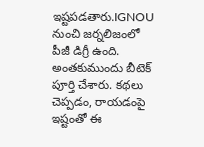ఇష్టపడతారు.IGNOU నుంచి జర్నలిజంలో పీజీ డిగ్రీ ఉంది. అంతకుముందు బీటెక్ పూర్తి చేశారు. కథలు చెప్పడం, రాయడంపై ఇష్టంతో ఈ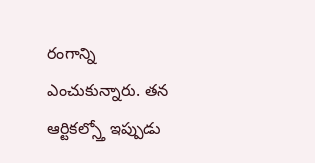రంగాన్ని ఎంచుకున్నారు. తన ఆర్టికల్స్తో ఇప్పుడు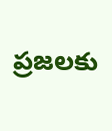ప్రజలకు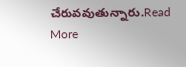చేరువవుతున్నారు.Read More